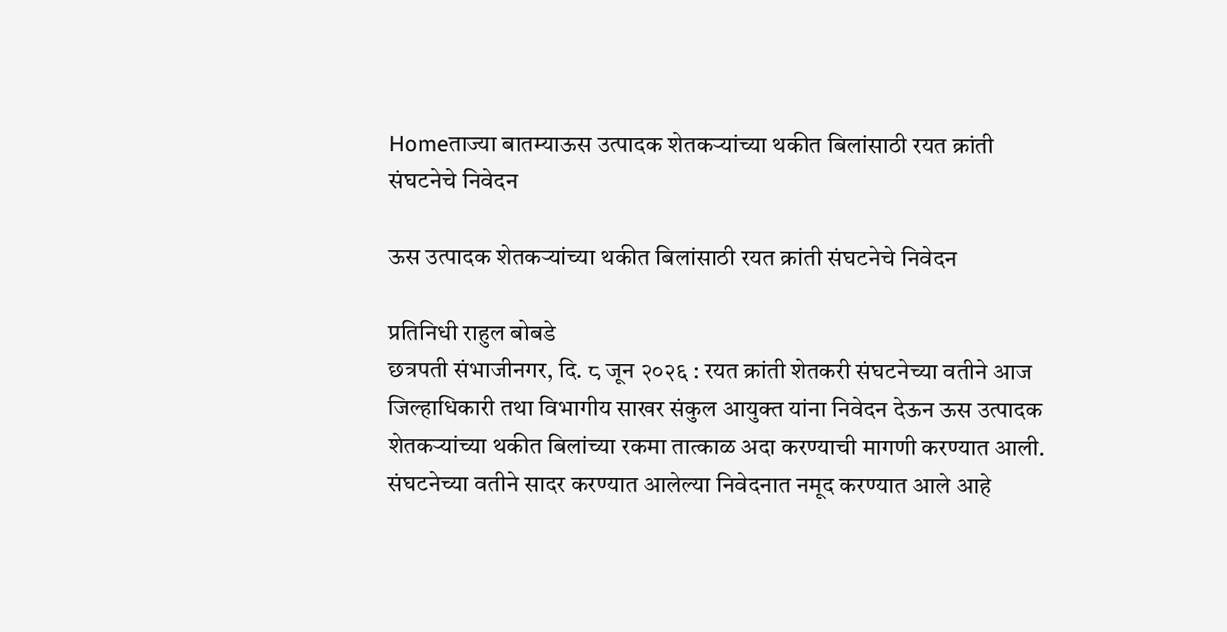Homeताज्या बातम्याऊस उत्पादक शेतकऱ्यांच्या थकीत बिलांसाठी रयत क्रांती संघटनेचे निवेदन

ऊस उत्पादक शेतकऱ्यांच्या थकीत बिलांसाठी रयत क्रांती संघटनेचे निवेदन

प्रतिनिधी राहुल बोबडे
छत्रपती संभाजीनगर, दि. ८ जून २०२६ : रयत क्रांती शेतकरी संघटनेच्या वतीने आज जिल्हाधिकारी तथा विभागीय साखर संकुल आयुक्त यांना निवेदन देऊन ऊस उत्पादक शेतकऱ्यांच्या थकीत बिलांच्या रकमा तात्काळ अदा करण्याची मागणी करण्यात आली.
संघटनेच्या वतीने सादर करण्यात आलेल्या निवेदनात नमूद करण्यात आले आहे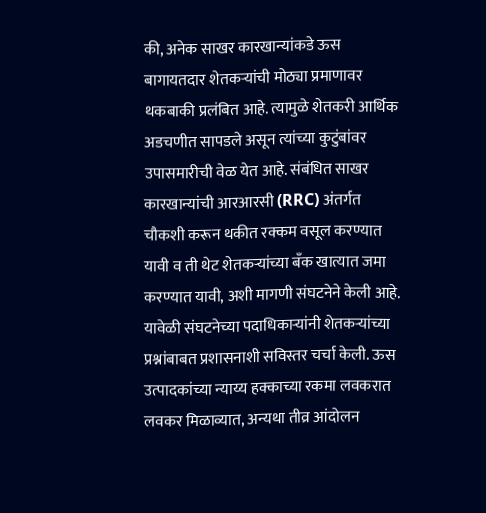की, अनेक साखर कारखान्यांकडे ऊस बागायतदार शेतकऱ्यांची मोठ्या प्रमाणावर थकबाकी प्रलंबित आहे. त्यामुळे शेतकरी आर्थिक अडचणीत सापडले असून त्यांच्या कुटुंबांवर उपासमारीची वेळ येत आहे. संबंधित साखर कारखान्यांची आरआरसी (RRC) अंतर्गत चौकशी करून थकीत रक्कम वसूल करण्यात यावी व ती थेट शेतकऱ्यांच्या बँक खात्यात जमा करण्यात यावी, अशी मागणी संघटनेने केली आहे.
यावेळी संघटनेच्या पदाधिकाऱ्यांनी शेतकऱ्यांच्या प्रश्नांबाबत प्रशासनाशी सविस्तर चर्चा केली. ऊस उत्पादकांच्या न्याय्य हक्काच्या रकमा लवकरात लवकर मिळाव्यात, अन्यथा तीव्र आंदोलन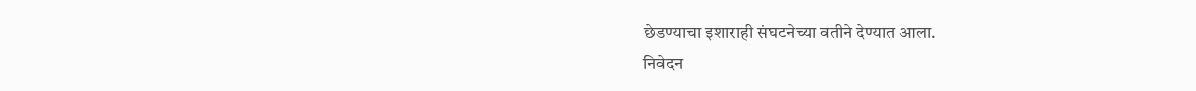छेडण्याचा इशाराही संघटनेच्या वतीने देण्यात आला.
निवेदन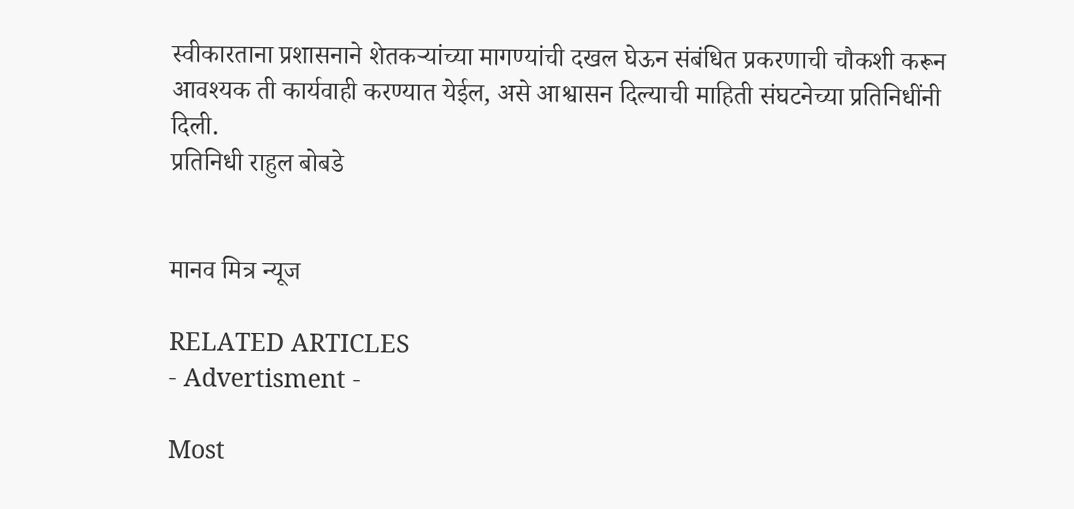स्वीकारताना प्रशासनाने शेतकऱ्यांच्या मागण्यांची दखल घेऊन संबंधित प्रकरणाची चौकशी करून आवश्यक ती कार्यवाही करण्यात येईल, असे आश्वासन दिल्याची माहिती संघटनेच्या प्रतिनिधींनी दिली.
प्रतिनिधी राहुल बोबडे


मानव मित्र न्यूज

RELATED ARTICLES
- Advertisment -

Most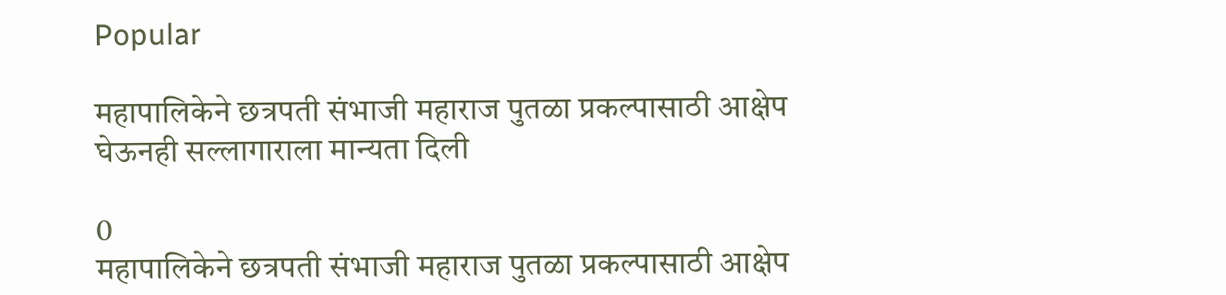Popular

महापालिकेने छत्रपती संभाजी महाराज पुतळा प्रकल्पासाठी आक्षेप घेऊनही सल्लागाराला मान्यता दिली

0
महापालिकेने छत्रपती संभाजी महाराज पुतळा प्रकल्पासाठी आक्षेप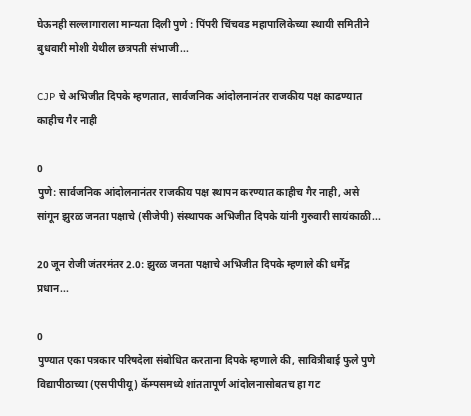घेऊनही सल्लागाराला मान्यता दिली पुणे : पिंपरी चिंचवड महापालिकेच्या स्थायी समितीने बुधवारी मोशी येथील छत्रपती संभाजी...

CJP चे अभिजीत दिपके म्हणतात, सार्वजनिक आंदोलनानंतर राजकीय पक्ष काढण्यात काहीच गैर नाही

0
पुणे: सार्वजनिक आंदोलनानंतर राजकीय पक्ष स्थापन करण्यात काहीच गैर नाही, असे सांगून झुरळ जनता पक्षाचे (सीजेपी) संस्थापक अभिजीत दिपके यांनी गुरुवारी सायंकाळी...

20 जून रोजी जंतरमंतर 2.0: झुरळ जनता पक्षाचे अभिजीत दिपके म्हणाले की धर्मेंद्र प्रधान...

0
पुण्यात एका पत्रकार परिषदेला संबोधित करताना दिपके म्हणाले की, सावित्रीबाई फुले पुणे विद्यापीठाच्या (एसपीपीयू) कॅम्पसमध्ये शांततापूर्ण आंदोलनासोबतच हा गट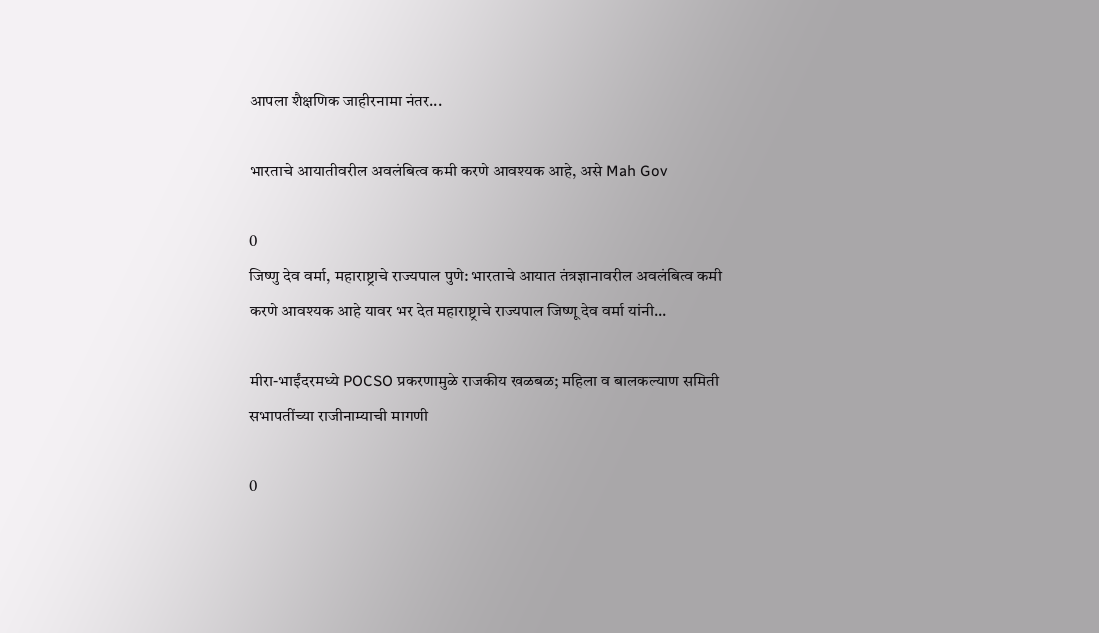आपला शैक्षणिक जाहीरनामा नंतर...

भारताचे आयातीवरील अवलंबित्व कमी करणे आवश्यक आहे, असे Mah Gov

0
जिष्णु देव वर्मा, महाराष्ट्राचे राज्यपाल पुणे: भारताचे आयात तंत्रज्ञानावरील अवलंबित्व कमी करणे आवश्यक आहे यावर भर देत महाराष्ट्राचे राज्यपाल जिष्णू देव वर्मा यांनी...

मीरा-भाईंदरमध्ये POCSO प्रकरणामुळे राजकीय खळबळ; महिला व बालकल्याण समिती सभापतींच्या राजीनाम्याची मागणी

0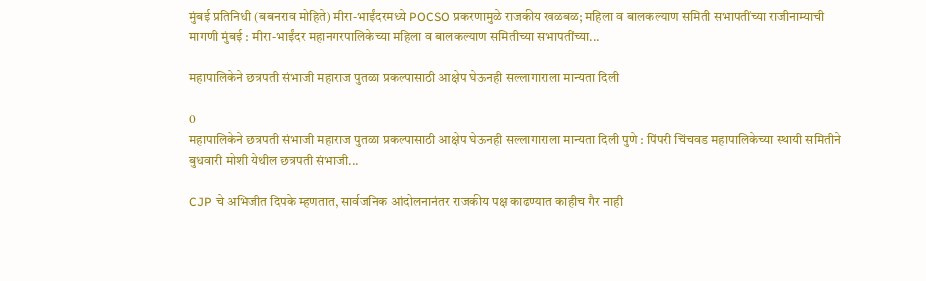मुंबई प्रतिनिधी (बबनराव मोहिते) मीरा-भाईंदरमध्ये POCSO प्रकरणामुळे राजकीय खळबळ; महिला व बालकल्याण समिती सभापतींच्या राजीनाम्याची मागणी मुंबई : मीरा-भाईंदर महानगरपालिकेच्या महिला व बालकल्याण समितीच्या सभापतींच्या...

महापालिकेने छत्रपती संभाजी महाराज पुतळा प्रकल्पासाठी आक्षेप घेऊनही सल्लागाराला मान्यता दिली

0
महापालिकेने छत्रपती संभाजी महाराज पुतळा प्रकल्पासाठी आक्षेप घेऊनही सल्लागाराला मान्यता दिली पुणे : पिंपरी चिंचवड महापालिकेच्या स्थायी समितीने बुधवारी मोशी येथील छत्रपती संभाजी...

CJP चे अभिजीत दिपके म्हणतात, सार्वजनिक आंदोलनानंतर राजकीय पक्ष काढण्यात काहीच गैर नाही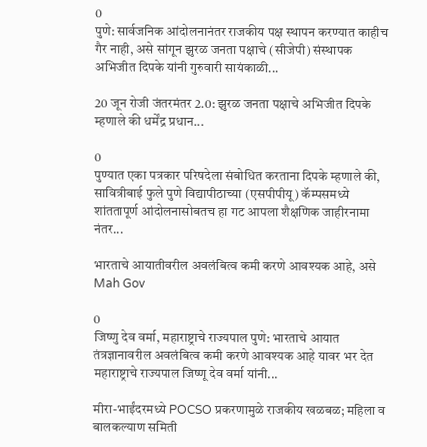0
पुणे: सार्वजनिक आंदोलनानंतर राजकीय पक्ष स्थापन करण्यात काहीच गैर नाही, असे सांगून झुरळ जनता पक्षाचे (सीजेपी) संस्थापक अभिजीत दिपके यांनी गुरुवारी सायंकाळी...

20 जून रोजी जंतरमंतर 2.0: झुरळ जनता पक्षाचे अभिजीत दिपके म्हणाले की धर्मेंद्र प्रधान...

0
पुण्यात एका पत्रकार परिषदेला संबोधित करताना दिपके म्हणाले की, सावित्रीबाई फुले पुणे विद्यापीठाच्या (एसपीपीयू) कॅम्पसमध्ये शांततापूर्ण आंदोलनासोबतच हा गट आपला शैक्षणिक जाहीरनामा नंतर...

भारताचे आयातीवरील अवलंबित्व कमी करणे आवश्यक आहे, असे Mah Gov

0
जिष्णु देव वर्मा, महाराष्ट्राचे राज्यपाल पुणे: भारताचे आयात तंत्रज्ञानावरील अवलंबित्व कमी करणे आवश्यक आहे यावर भर देत महाराष्ट्राचे राज्यपाल जिष्णू देव वर्मा यांनी...

मीरा-भाईंदरमध्ये POCSO प्रकरणामुळे राजकीय खळबळ; महिला व बालकल्याण समिती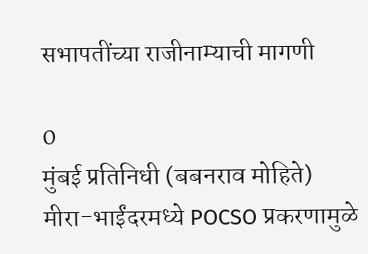सभापतींच्या राजीनाम्याची मागणी

0
मुंबई प्रतिनिधी (बबनराव मोहिते) मीरा-भाईंदरमध्ये POCSO प्रकरणामुळे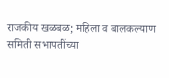राजकीय खळबळ; महिला व बालकल्याण समिती सभापतींच्या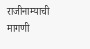राजीनाम्याची मागणी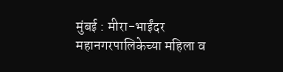मुंबई : मीरा-भाईंदर महानगरपालिकेच्या महिला व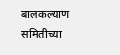बालकल्याण समितीच्या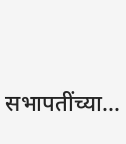सभापतींच्या...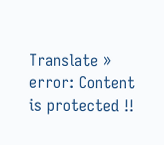Translate »
error: Content is protected !!